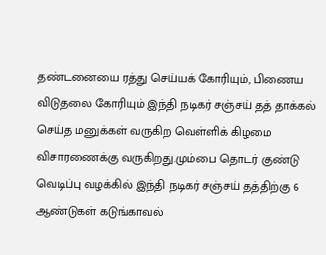தண்டனையை ரத்து செய்யக் கோரியும், பிணைய விடுதலை கோரியும் இந்தி நடிகர் சஞ்சய் தத் தாக்கல் செய்த மனுக்கள் வருகிற வெள்ளிக் கிழமை விசாரணைக்கு வருகிறது.மும்பை தொடர் குண்டு வெடிப்பு வழக்கில் இந்தி நடிகர் சஞ்சய் தத்திற்கு 6 ஆண்டுகள் கடுங்காவல்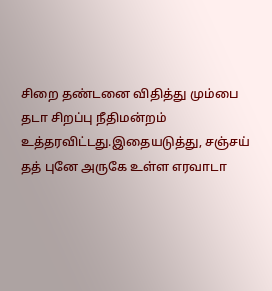சிறை தண்டனை விதித்து மும்பை தடா சிறப்பு நீதிமன்றம் உத்தரவிட்டது.இதையடுத்து, சஞ்சய் தத் புனே அருகே உள்ள எரவாடா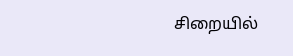சிறையில்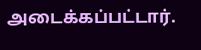அடைக்கப்பட்டார்.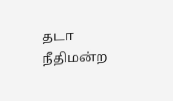தடா நீதிமன்ற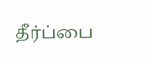தீர்ப்பை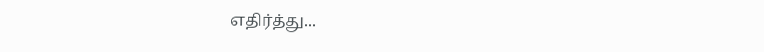எதிர்த்து...